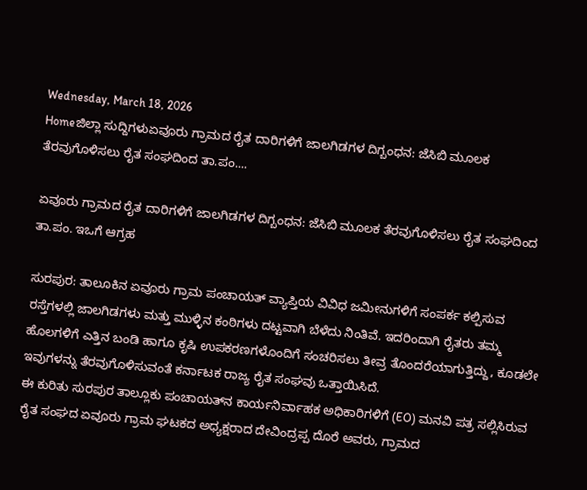Wednesday, March 18, 2026
Homeಜಿಲ್ಲಾ ಸುದ್ದಿಗಳುಏವೂರು ಗ್ರಾಮದ ರೈತ ದಾರಿಗಳಿಗೆ ಜಾಲಗಿಡಗಳ ದಿಗ್ಬಂಧನ: ಜೆಸಿಬಿ ಮೂಲಕ ತೆರವುಗೊಳಿಸಲು ರೈತ ಸಂಘದಿಂದ ತಾ.ಪಂ....

ಏವೂರು ಗ್ರಾಮದ ರೈತ ದಾರಿಗಳಿಗೆ ಜಾಲಗಿಡಗಳ ದಿಗ್ಬಂಧನ: ಜೆಸಿಬಿ ಮೂಲಕ ತೆರವುಗೊಳಿಸಲು ರೈತ ಸಂಘದಿಂದ ತಾ.ಪಂ. ಇಒಗೆ ಆಗ್ರಹ

ಸುರಪುರ: ತಾಲೂಕಿನ ಏವೂರು ಗ್ರಾಮ ಪಂಚಾಯತ್ ವ್ಯಾಪ್ತಿಯ ವಿವಿಧ ಜಮೀನುಗಳಿಗೆ ಸಂಪರ್ಕ ಕಲ್ಪಿಸುವ ರಸ್ತೆಗಳಲ್ಲಿ ಜಾಲಗಿಡಗಳು ಮತ್ತು ಮುಳ್ಳಿನ ಕಂಠಿಗಳು ದಟ್ಟವಾಗಿ ಬೆಳೆದು ನಿಂತಿವೆ. ಇದರಿಂದಾಗಿ ರೈತರು ತಮ್ಮ ಹೊಲಗಳಿಗೆ ಎತ್ತಿನ ಬಂಡಿ ಹಾಗೂ ಕೃಷಿ ಉಪಕರಣಗಳೊಂದಿಗೆ ಸಂಚರಿಸಲು ತೀವ್ರ ತೊಂದರೆಯಾಗುತ್ತಿದ್ದು, ಕೂಡಲೇ ಇವುಗಳನ್ನು ತೆರವುಗೊಳಿಸುವಂತೆ ಕರ್ನಾಟಕ ರಾಜ್ಯ ರೈತ ಸಂಘವು ಒತ್ತಾಯಿಸಿದೆ.
ಈ ಕುರಿತು ಸುರಪುರ ತಾಲ್ಲೂಕು ಪಂಚಾಯತ್‌ನ ಕಾರ್ಯನಿರ್ವಾಹಕ ಅಧಿಕಾರಿಗಳಿಗೆ (EO) ಮನವಿ ಪತ್ರ ಸಲ್ಲಿಸಿರುವ ರೈತ ಸಂಘದ ಏವೂರು ಗ್ರಾಮ ಘಟಕದ ಅಧ್ಯಕ್ಷರಾದ ದೇವಿಂದ್ರಪ್ಪ ದೊರೆ ಅವರು, ಗ್ರಾಮದ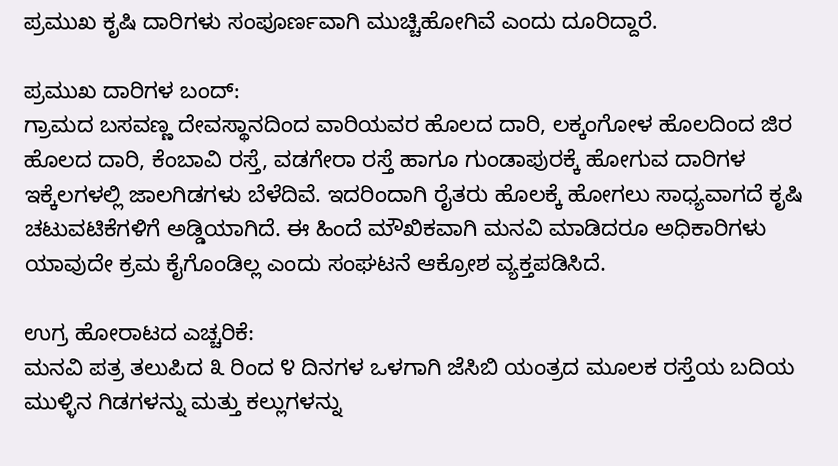ಪ್ರಮುಖ ಕೃಷಿ ದಾರಿಗಳು ಸಂಪೂರ್ಣವಾಗಿ ಮುಚ್ಚಿಹೋಗಿವೆ ಎಂದು ದೂರಿದ್ದಾರೆ.

ಪ್ರಮುಖ ದಾರಿಗಳ ಬಂದ್:
ಗ್ರಾಮದ ಬಸವಣ್ಣ ದೇವಸ್ಥಾನದಿಂದ ವಾರಿಯವರ ಹೊಲದ ದಾರಿ, ಲಕ್ಕಂಗೋಳ ಹೊಲದಿಂದ ಜಿರ ಹೊಲದ ದಾರಿ, ಕೆಂಬಾವಿ ರಸ್ತೆ, ವಡಗೇರಾ ರಸ್ತೆ ಹಾಗೂ ಗುಂಡಾಪುರಕ್ಕೆ ಹೋಗುವ ದಾರಿಗಳ ಇಕ್ಕೆಲಗಳಲ್ಲಿ ಜಾಲಗಿಡಗಳು ಬೆಳೆದಿವೆ. ಇದರಿಂದಾಗಿ ರೈತರು ಹೊಲಕ್ಕೆ ಹೋಗಲು ಸಾಧ್ಯವಾಗದೆ ಕೃಷಿ ಚಟುವಟಿಕೆಗಳಿಗೆ ಅಡ್ಡಿಯಾಗಿದೆ. ಈ ಹಿಂದೆ ಮೌಖಿಕವಾಗಿ ಮನವಿ ಮಾಡಿದರೂ ಅಧಿಕಾರಿಗಳು ಯಾವುದೇ ಕ್ರಮ ಕೈಗೊಂಡಿಲ್ಲ ಎಂದು ಸಂಘಟನೆ ಆಕ್ರೋಶ ವ್ಯಕ್ತಪಡಿಸಿದೆ.

ಉಗ್ರ ಹೋರಾಟದ ಎಚ್ಚರಿಕೆ:
ಮನವಿ ಪತ್ರ ತಲುಪಿದ ೩ ರಿಂದ ೪ ದಿನಗಳ ಒಳಗಾಗಿ ಜೆಸಿಬಿ ಯಂತ್ರದ ಮೂಲಕ ರಸ್ತೆಯ ಬದಿಯ ಮುಳ್ಳಿನ ಗಿಡಗಳನ್ನು ಮತ್ತು ಕಲ್ಲುಗಳನ್ನು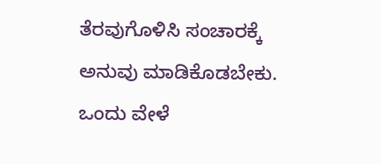ತೆರವುಗೊಳಿಸಿ ಸಂಚಾರಕ್ಕೆ ಅನುವು ಮಾಡಿಕೊಡಬೇಕು. ಒಂದು ವೇಳೆ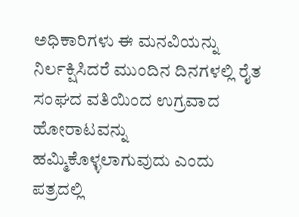ಅಧಿಕಾರಿಗಳು ಈ ಮನವಿಯನ್ನು ನಿರ್ಲಕ್ಷಿಸಿದರೆ ಮುಂದಿನ ದಿನಗಳಲ್ಲಿ ರೈತ ಸಂಘದ ವತಿಯಿಂದ ಉಗ್ರವಾದ ಹೋರಾಟವನ್ನು ಹಮ್ಮಿಕೊಳ್ಳಲಾಗುವುದು ಎಂದು ಪತ್ರದಲ್ಲಿ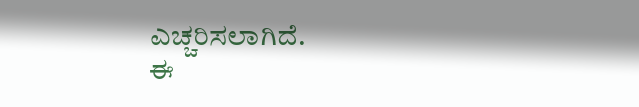ಎಚ್ಚರಿಸಲಾಗಿದೆ.
ಈ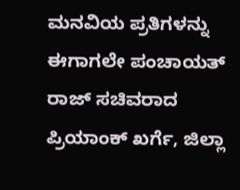ಮನವಿಯ ಪ್ರತಿಗಳನ್ನು ಈಗಾಗಲೇ ಪಂಚಾಯತ್ ರಾಜ್ ಸಚಿವರಾದ ಪ್ರಿಯಾಂಕ್ ಖರ್ಗೆ, ಜಿಲ್ಲಾ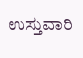ಉಸ್ತುವಾರಿ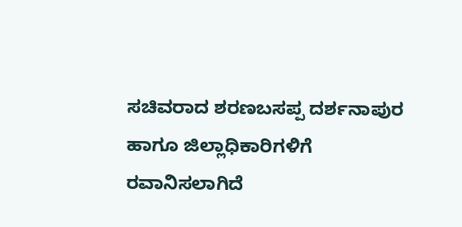ಸಚಿವರಾದ ಶರಣಬಸಪ್ಪ ದರ್ಶನಾಪುರ ಹಾಗೂ ಜಿಲ್ಲಾಧಿಕಾರಿಗಳಿಗೆ ರವಾನಿಸಲಾಗಿದೆ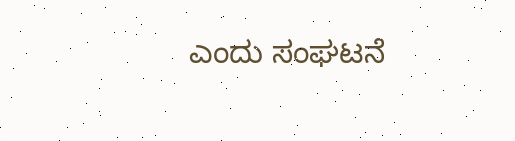ಎಂದು ಸಂಘಟನೆ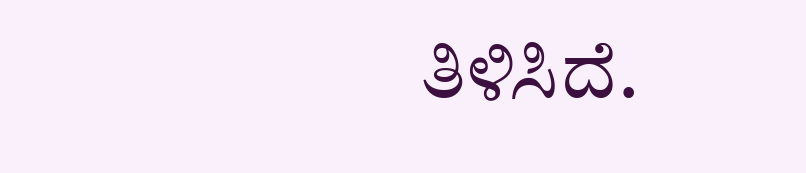ತಿಳಿಸಿದೆ.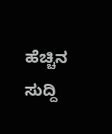ಹೆಚ್ಚಿನ ಸುದ್ದಿ